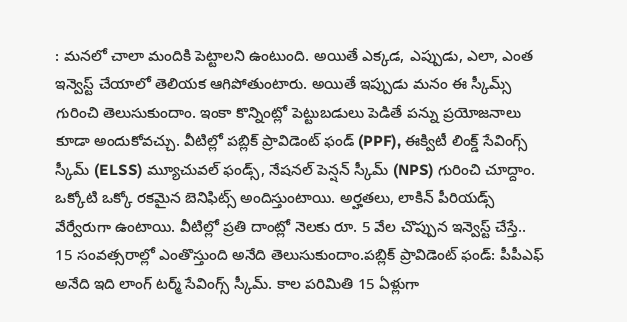: మనలో చాలా మందికి పెట్టాలని ఉంటుంది. అయితే ఎక్కడ, ఎప్పుడు, ఎలా, ఎంత ఇన్వెస్ట్ చేయాలో తెలియక ఆగిపోతుంటారు. అయితే ఇప్పుడు మనం ఈ స్కీమ్స్ గురించి తెలుసుకుందాం. ఇంకా కొన్నింట్లో పెట్టుబడులు పెడితే పన్ను ప్రయోజనాలు కూడా అందుకోవచ్చు. వీటిల్లో పబ్లిక్ ప్రావిడెంట్ ఫండ్ (PPF), ఈక్విటీ లింక్డ్ సేవింగ్స్ స్కీమ్ (ELSS) మ్యూచువల్ ఫండ్స్, నేషనల్ పెన్షన్ స్కీమ్ (NPS) గురించి చూద్దాం. ఒక్కోటి ఒక్కో రకమైన బెనిఫిట్స్ అందిస్తుంటాయి. అర్హతలు, లాకిన్ పీరియడ్స్ వేర్వేరుగా ఉంటాయి. వీటిల్లో ప్రతి దాంట్లో నెలకు రూ. 5 వేల చొప్పున ఇన్వెస్ట్ చేస్తే.. 15 సంవత్సరాల్లో ఎంతొస్తుంది అనేది తెలుసుకుందాం.పబ్లిక్ ప్రావిడెంట్ ఫండ్: పీపీఎఫ్ అనేది ఇది లాంగ్ టర్మ్ సేవింగ్స్ స్కీమ్. కాల పరిమితి 15 ఏళ్లుగా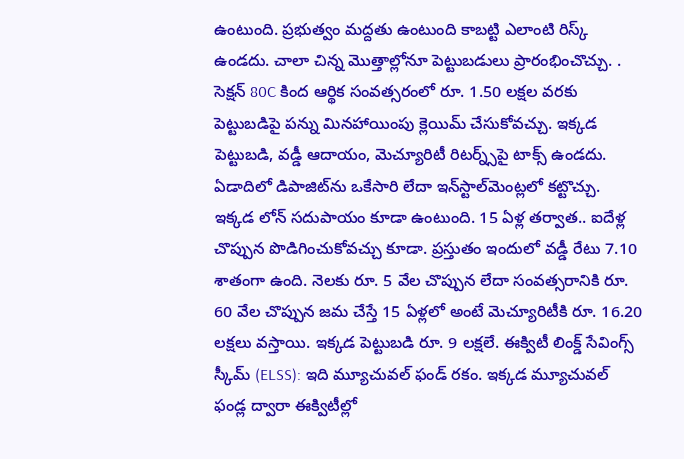ఉంటుంది. ప్రభుత్వం మద్దతు ఉంటుంది కాబట్టి ఎలాంటి రిస్క్ ఉండదు. చాలా చిన్న మొత్తాల్లోనూ పెట్టుబడులు ప్రారంభించొచ్చు. . సెక్షన్ 80C కింద ఆర్థిక సంవత్సరంలో రూ. 1.50 లక్షల వరకు పెట్టుబడిపై పన్ను మినహాయింపు క్లెయిమ్ చేసుకోవచ్చు. ఇక్కడ పెట్టుబడి, వడ్డీ ఆదాయం, మెచ్యూరిటీ రిటర్న్స్‌పై టాక్స్ ఉండదు. ఏడాదిలో డిపాజిట్‌ను ఒకేసారి లేదా ఇన్‌స్టాల్‌మెంట్లలో కట్టొచ్చు. ఇక్కడ లోన్ సదుపాయం కూడా ఉంటుంది. 15 ఏళ్ల తర్వాత.. ఐదేళ్ల చొప్పున పొడిగించుకోవచ్చు కూడా. ప్రస్తుతం ఇందులో వడ్డీ రేటు 7.10 శాతంగా ఉంది. నెలకు రూ. 5 వేల చొప్పున లేదా సంవత్సరానికి రూ. 60 వేల చొప్పున జమ చేస్తే 15 ఏళ్లలో అంటే మెచ్యూరిటీకి రూ. 16.20 లక్షలు వస్తాయి. ఇక్కడ పెట్టుబడి రూ. 9 లక్షలే. ఈక్విటీ లింక్డ్ సేవింగ్స్ స్కీమ్ (ELSS): ఇది మ్యూచువల్ ఫండ్ రకం. ఇక్కడ మ్యూచువల్ ఫండ్ల ద్వారా ఈక్విటీల్లో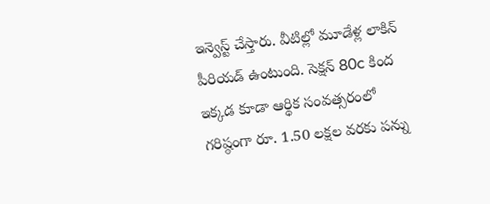ఇన్వెస్ట్ చేస్తారు. వీటిల్లో మూడేళ్ల లాకిన్ పీరియడ్ ఉంటుంది. సెక్షన్ 80c కింద ఇక్కడ కూడా ఆర్థిక సంవత్సరంలో గరిష్ఠంగా రూ. 1.50 లక్షల వరకు పన్ను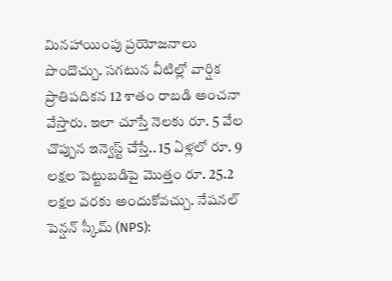మినహాయింపు ప్రయోజనాలు పొందొచ్చు. సగటున వీటిల్లో వార్షిక ప్రాతిపదికన 12 శాతం రాబడి అంచనా వేస్తారు. ఇలా చూస్తే నెలకు రూ. 5 వేల చొప్పున ఇన్వెస్ట్ చేస్తే.. 15 ఏళ్లలో రూ. 9 లక్షల పెట్టుబడిపై మొత్తం రూ. 25.2 లక్షల వరకు అందుకోవచ్చు. నేషనల్ పెన్షన్ స్కీమ్ (NPS):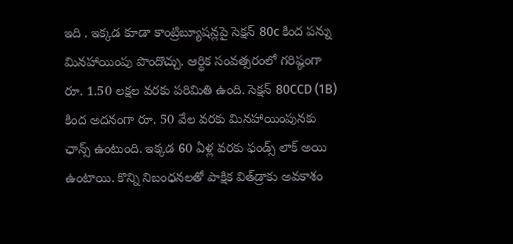ఇది . ఇక్కడ కూడా కాంట్రిబ్యూషన్లపై సెక్షన్ 80c కింద పన్ను మినహాయింపు పొందొచ్చు. ఆర్థిక సంవత్సరంలో గరిష్ఠంగా రూ. 1.50 లక్షల వరకు పరిమితి ఉంది. సెక్షన్ 80CCD (1B) కింద అదనంగా రూ. 50 వేల వరకు మినహాయింపునకు ఛాన్స్ ఉంటుంది. ఇక్కడ 60 ఏళ్ల వరకు ఫండ్స్ లాక్ అయి ఉంటాయి. కొన్ని నిబంధనలతో పాక్షిక విత్‌డ్రాకు అవకాశం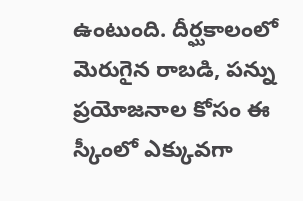ఉంటుంది. దీర్ఘకాలంలో మెరుగైన రాబడి, పన్ను ప్రయోజనాల కోసం ఈ స్కీంలో ఎక్కువగా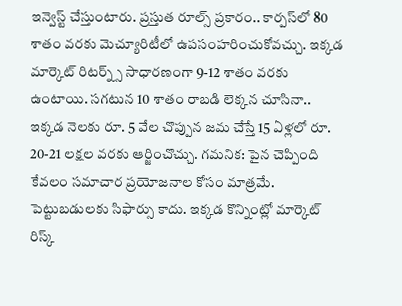ఇన్వెస్ట్ చేస్తుంటారు. ప్రస్తుత రూల్స్ ప్రకారం.. కార్పస్‌లో 80 శాతం వరకు మెచ్యూరిటీలో ఉపసంహరించుకోవచ్చు. ఇక్కడ మార్కెట్ రిటర్న్స్ సాధారణంగా 9-12 శాతం వరకు ఉంటాయి. సగటున 10 శాతం రాబడి లెక్కన చూసినా.. ఇక్కడ నెలకు రూ. 5 వేల చొప్పున జమ చేస్తే 15 ఏళ్లలో రూ. 20-21 లక్షల వరకు ఆర్జించొచ్చు. గమనిక: పైన చెప్పింది కేవలం సమాచార ప్రయోజనాల కోసం మాత్రమే. పెట్టుబడులకు సిఫార్సు కాదు. ఇక్కడ కొన్నింట్లో మార్కెట్ రిస్క్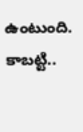ఉంటుంది. కాబట్టి..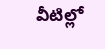వీటిల్లో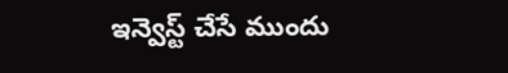ఇన్వెస్ట్ చేసే ముందు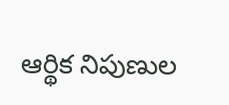ఆర్థిక నిపుణుల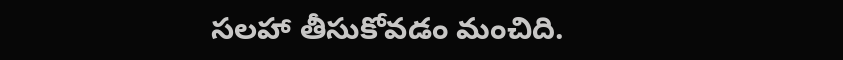సలహా తీసుకోవడం మంచిది.